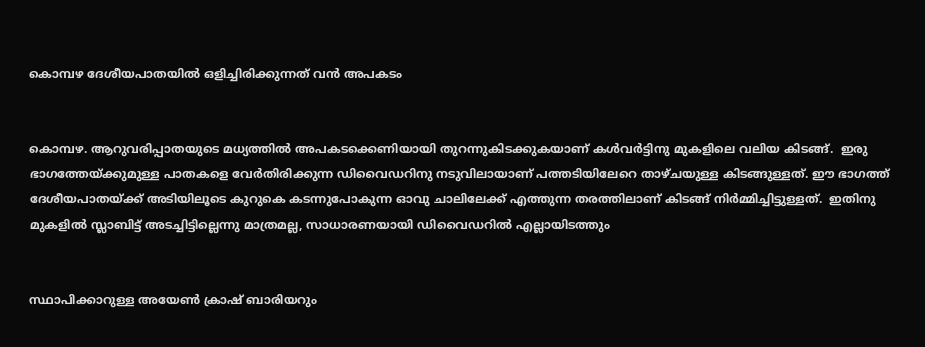കൊമ്പഴ ദേശീയപാതയിൽ ഒളിച്ചിരിക്കുന്നത് വൻ അപകടം


കൊമ്പഴ. ആറുവരിപ്പാതയുടെ മധ്യത്തിൽ അപകടക്കെണിയായി തുറന്നുകിടക്കുകയാണ് കൾവർട്ടിനു മുകളിലെ വലിയ കിടങ്ങ്.  ഇരു ഭാഗത്തേയ്ക്കുമുള്ള പാതകളെ വേർതിരിക്കുന്ന ഡിവൈഡറിനു നടുവിലായാണ് പത്തടിയിലേറെ താഴ്ചയുള്ള കിടങ്ങുള്ളത്. ഈ ഭാഗത്ത് ദേശീയപാതയ്ക്ക് അടിയിലൂടെ കുറുകെ കടന്നുപോകുന്ന ഓവു ചാലിലേക്ക് എത്തുന്ന തരത്തിലാണ് കിടങ്ങ് നിർമ്മിച്ചിട്ടുള്ളത്.  ഇതിനു മുകളിൽ സ്ലാബിട്ട് അടച്ചിട്ടില്ലെന്നു മാത്രമല്ല, സാധാരണയായി ഡിവൈഡറിൽ എല്ലായിടത്തും


സ്ഥാപിക്കാറുള്ള അയേൺ ക്രാഷ് ബാരിയറും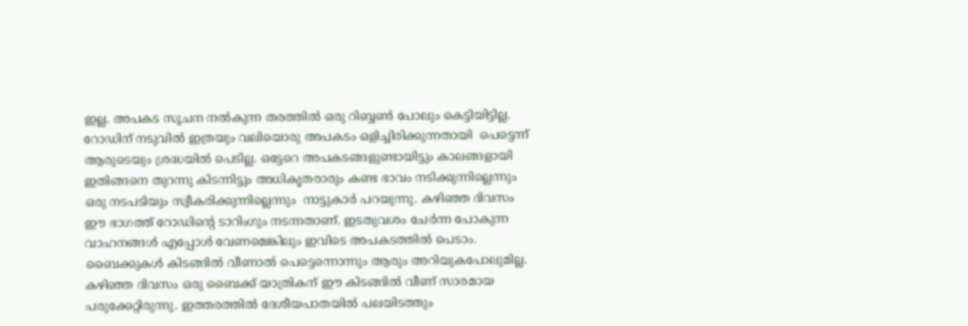ഇല്ല. അപകട സൂചന നൽകുന്ന തരത്തിൽ ഒരു റിബ്ബൺ പോലും കെട്ടിയിട്ടില്ല. റോഡിന് നടുവിൽ ഇത്രയും വലിയൊരു അപകടം ഒളിച്ചിരിക്കുന്നതായി  പെട്ടെന്ന് ആരുടെയും ശ്രദ്ധയിൽ പെടില്ല. ഒട്ടേറെ അപകടങ്ങളുണ്ടായിട്ടും കാലങ്ങളായി ഇതിങ്ങനെ തുറന്നു കിടന്നിട്ടും അധികൃതരാരും കണ്ട ഭാവം നടിക്കുന്നില്ലെന്നും ഒരു നടപടിയും സ്വീകരിക്കുന്നില്ലെന്നും  നാട്ടുകാർ പറയുന്നു. കഴിഞ്ഞ ദിവസം ഈ ഭാഗത്ത് റോഡിന്റെ ടാറിംഗും നടന്നതാണ്. ഇടതുവശം ചേർന്ന പോകുന്ന വാഹനങ്ങൾ എപ്പോൾ വേണമെങ്കിലും ഇവിടെ അപകടത്തിൽ പെടാം. ബൈക്കുകൾ കിടങ്ങിൽ വീണാൽ പെട്ടെന്നൊന്നും ആരും അറിയുകപോലുമില്ല.  കഴിഞ്ഞ ദിവസം ഒരു ബൈക്ക് യാത്രികന് ഈ കിടങ്ങിൽ വീണ് സാരമായ പരുക്കേറ്റിരുന്നു. ഇത്തരത്തിൽ ദേശീയപാതയിൽ പലയിടത്തും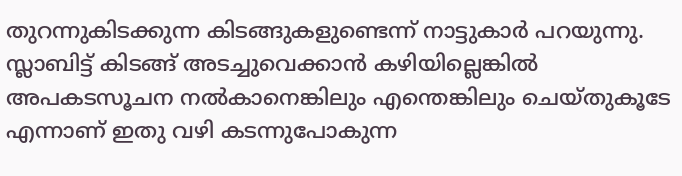തുറന്നുകിടക്കുന്ന കിടങ്ങുകളുണ്ടെന്ന് നാട്ടുകാർ പറയുന്നു. സ്ലാബിട്ട് കിടങ്ങ് അടച്ചുവെക്കാൻ കഴിയില്ലെങ്കിൽ അപകടസൂചന നൽകാനെങ്കിലും എന്തെങ്കിലും ചെയ്തുകൂടേ എന്നാണ് ഇതു വഴി കടന്നുപോകുന്ന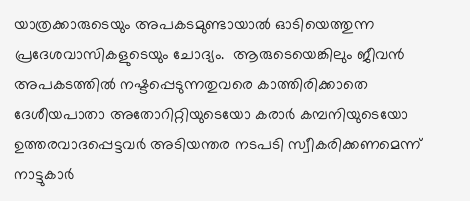യാത്രക്കാരുടെയും അപകടമുണ്ടായാൽ ഓടിയെത്തുന്ന പ്രദേശവാസികളുടെയും ചോദ്യം.  ആരുടെയെങ്കിലും ജീവൻ അപകടത്തിൽ നഷ്ടപ്പെടുന്നതുവരെ കാത്തിരിക്കാതെ ദേശീയപാതാ അതോറിറ്റിയുടെയോ കരാർ കമ്പനിയുടെയോ ഉത്തരവാദപ്പെട്ടവർ അടിയന്തര നടപടി സ്വീകരിക്കണമെന്ന് നാട്ടുകാർ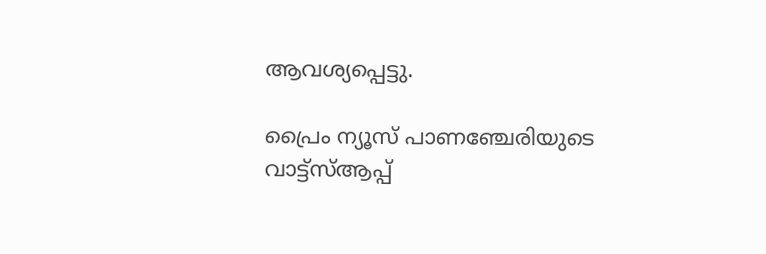ആവശ്യപ്പെട്ടു.

പ്രൈം ന്യൂസ് പാണഞ്ചേരിയുടെ വാട്ട്‌സ്ആപ്പ്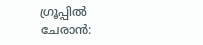ഗ്രൂപ്പിൽ ചേരാൻ: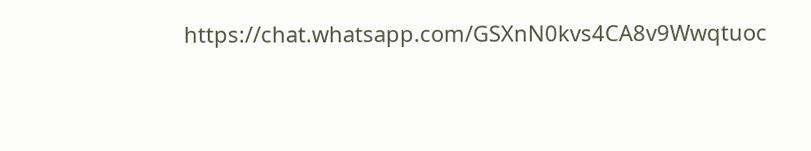https://chat.whatsapp.com/GSXnN0kvs4CA8v9Wwqtuoc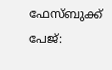ഫേസ്ബുക്ക് പേജ്: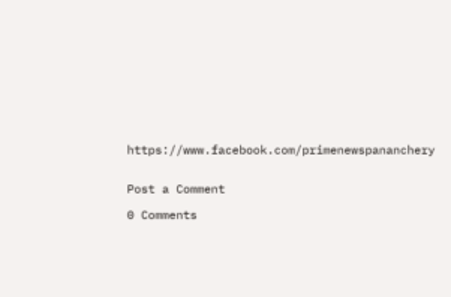https://www.facebook.com/primenewspananchery


Post a Comment

0 Comments